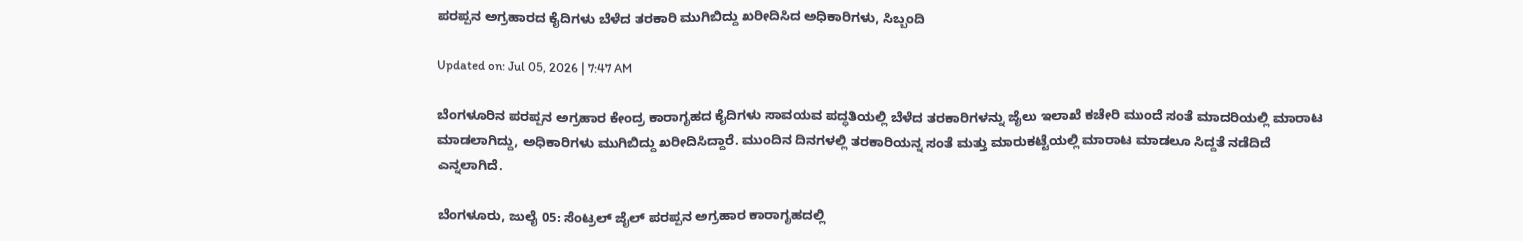ಪರಪ್ಪನ ಅಗ್ರಹಾರದ ಕೈದಿಗಳು ಬೆಳೆದ ತರಕಾರಿ ಮುಗಿಬಿದ್ದು ಖರೀದಿಸಿದ ಅಧಿಕಾರಿಗಳು, ಸಿಬ್ಬಂದಿ

Updated on: Jul 05, 2026 | 7:47 AM

ಬೆಂಗಳೂರಿನ ಪರಪ್ಪನ ಅಗ್ರಹಾರ ಕೇಂದ್ರ ಕಾರಾಗೃಹದ ಕೈದಿಗಳು ಸಾವಯವ ಪದ್ಧತಿಯಲ್ಲಿ ಬೆಳೆದ ತರಕಾರಿಗಳನ್ನು ಜೈಲು ಇಲಾಖೆ ಕಚೇರಿ ಮುಂದೆ ಸಂತೆ ಮಾದರಿಯಲ್ಲಿ ಮಾರಾಟ ಮಾಡಲಾಗಿದ್ದು, ಅಧಿಕಾರಿಗಳು ಮುಗಿಬಿದ್ದು ಖರೀದಿಸಿದ್ದಾರೆ. ಮುಂದಿನ ದಿನಗಳಲ್ಲಿ ತರಕಾರಿಯನ್ನ ಸಂತೆ ಮತ್ತು ಮಾರುಕಟ್ಟೆಯಲ್ಲಿ ಮಾರಾಟ ಮಾಡಲೂ ಸಿದ್ದತೆ ನಡೆದಿದೆ ಎನ್ನಲಾಗಿದೆ.

ಬೆಂಗಳೂರು, ಜುಲೈ 05: ಸೆಂಟ್ರಲ್‌ ಜೈಲ್ ಪರಪ್ಪನ ಅಗ್ರಹಾರ ಕಾರಾಗೃಹದಲ್ಲಿ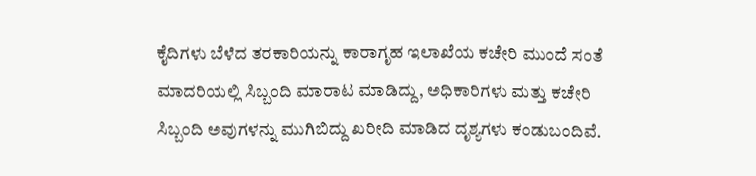ಕೈದಿಗಳು ಬೆಳೆದ ತರಕಾರಿಯನ್ನು ಕಾರಾಗೃಹ ಇಲಾಖೆಯ ಕಚೇರಿ ಮುಂದೆ ಸಂತೆ ಮಾದರಿಯಲ್ಲಿ ಸಿಬ್ಬಂದಿ ಮಾರಾಟ ಮಾಡಿದ್ದು, ಅಧಿಕಾರಿಗಳು ಮತ್ತು ಕಚೇರಿ ಸಿಬ್ಬಂದಿ ಅವುಗಳನ್ನು ಮುಗಿಬಿದ್ದು ಖರೀದಿ ಮಾಡಿದ ದೃಶ್ಯಗಳು ಕಂಡುಬಂದಿವೆ.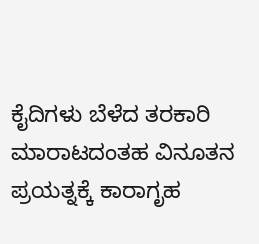ಕೈದಿಗಳು ಬೆಳೆದ ತರಕಾರಿ ಮಾರಾಟದಂತಹ ವಿನೂತನ ಪ್ರಯತ್ನಕ್ಕೆ ಕಾರಾಗೃಹ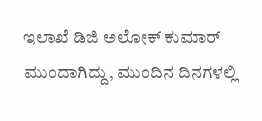ಇಲಾಖೆ ಡಿಜಿ ಅಲೋಕ್ ಕುಮಾರ್ ಮುಂದಾಗಿದ್ದು, ಮುಂದಿನ ದಿನಗಳಲ್ಲಿ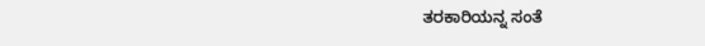ತರಕಾರಿಯನ್ನ ಸಂತೆ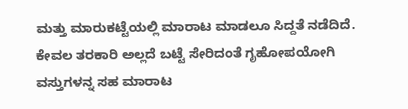ಮತ್ತು ಮಾರುಕಟ್ಟೆಯಲ್ಲಿ ಮಾರಾಟ ಮಾಡಲೂ ಸಿದ್ದತೆ ನಡೆದಿದೆ. ಕೇವಲ ತರಕಾರಿ ಅಲ್ಲದೆ ಬಟ್ಟೆ ಸೇರಿದಂತೆ ಗೃಹೋಪಯೋಗಿ ವಸ್ತುಗಳನ್ನ ಸಹ ಮಾರಾಟ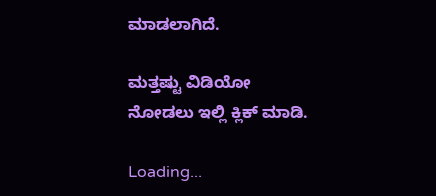ಮಾಡಲಾಗಿದೆ.

ಮತ್ತಷ್ಟು ವಿಡಿಯೋ ನೋಡಲು ಇಲ್ಲಿ ಕ್ಲಿಕ್ ಮಾಡಿ.

Loading...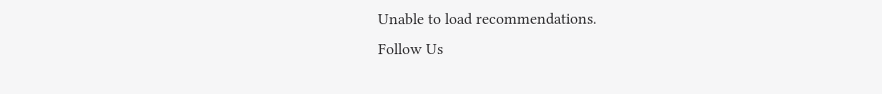Unable to load recommendations.
Follow Us